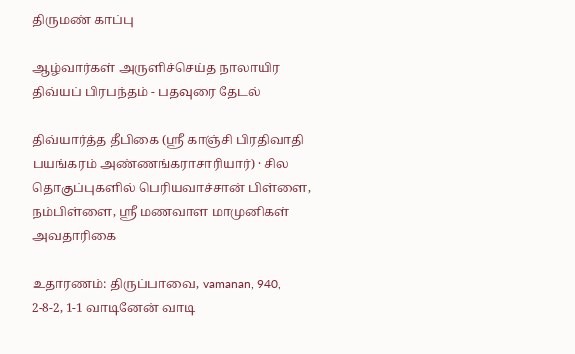திருமண் காப்பு

ஆழ்வார்கள் அருளிச்செய்த நாலாயிர திவ்யப் பிரபந்தம் - பதவுரை தேடல்

திவ்யார்த்த தீபிகை (ஸ்ரீ காஞ்சி பிரதிவாதி பயங்கரம் அண்ணங்கராசாரியார்) · சில தொகுப்புகளில் பெரியவாச்சான் பிள்ளை, நம்பிள்ளை, ஸ்ரீ மணவாள மாமுனிகள் அவதாரிகை

உதாரணம்: திருப்பாவை, vamanan, 940, 2-8-2, 1-1 வாடினேன் வாடி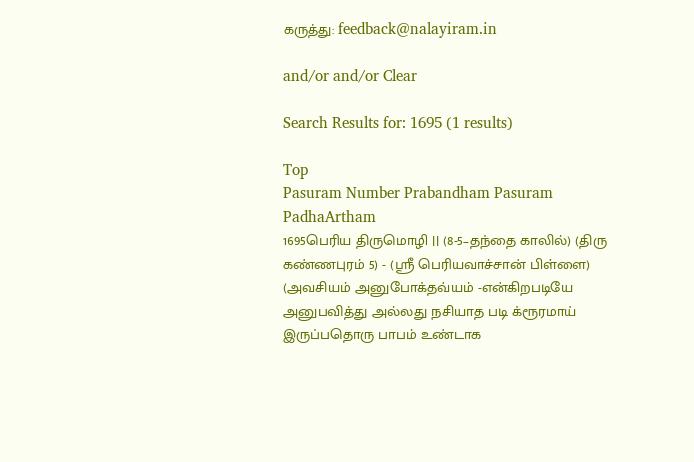கருத்து: feedback@nalayiram.in

and/or and/or Clear

Search Results for: 1695 (1 results)

Top
Pasuram Number Prabandham Pasuram PadhaArtham
1695பெரிய திருமொழி || (8-5–தந்தை காலில்) (திரு கண்ணபுரம் 5) - (ஸ்ரீ பெரியவாச்சான் பிள்ளை) (அவசியம் அனுபோக்தவ்யம் -என்கிறபடியே அனுபவித்து அல்லது நசியாத படி க்ரூரமாய் இருப்பதொரு பாபம் உண்டாக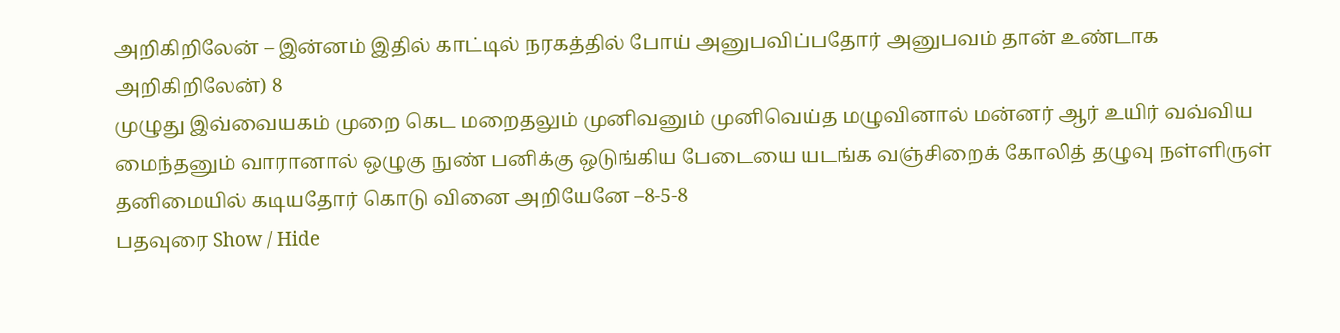அறிகிறிலேன் – இன்னம் இதில் காட்டில் நரகத்தில் போய் அனுபவிப்பதோர் அனுபவம் தான் உண்டாக அறிகிறிலேன்) 8
முழுது இவ்வையகம் முறை கெட மறைதலும் முனிவனும் முனிவெய்த மழுவினால் மன்னர் ஆர் உயிர் வவ்விய மைந்தனும் வாரானால் ஒழுகு நுண் பனிக்கு ஒடுங்கிய பேடையை யடங்க வஞ்சிறைக் கோலித் தழுவு நள்ளிருள் தனிமையில் கடியதோர் கொடு வினை அறியேனே –8-5-8
பதவுரை Show / Hide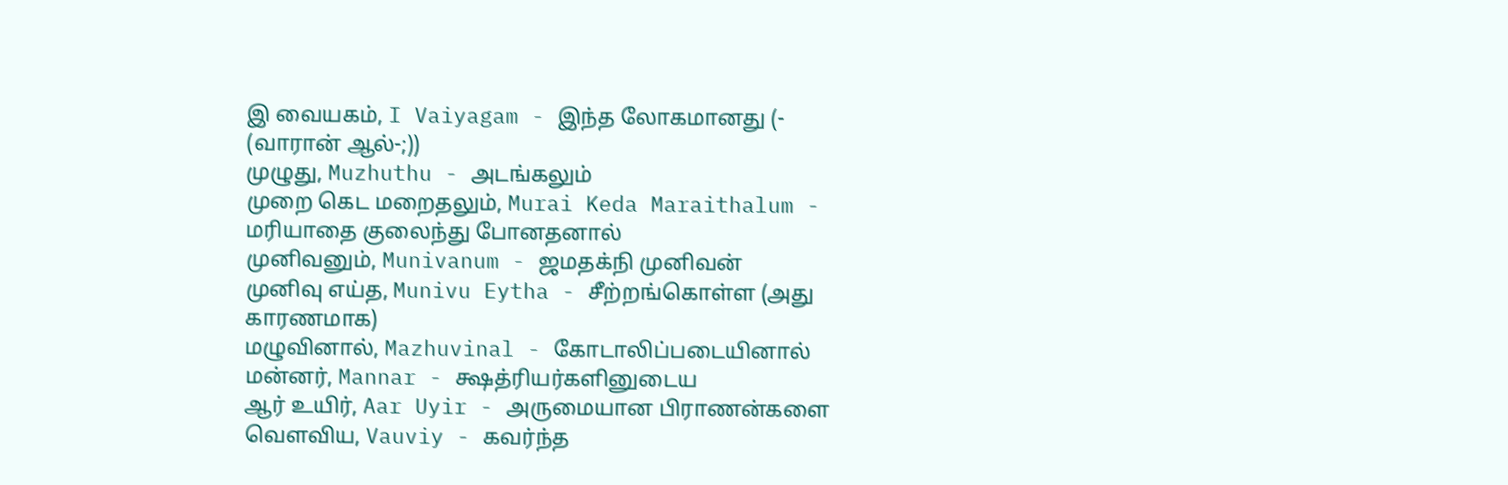இ வையகம், I Vaiyagam - இந்த லோகமானது (- (வாரான் ஆல்-;))
முழுது, Muzhuthu - அடங்கலும்
முறை கெட மறைதலும், Murai Keda Maraithalum - மரியாதை குலைந்து போனதனால்
முனிவனும், Munivanum - ஜமதக்நி முனிவன்
முனிவு எய்த, Munivu Eytha - சீற்றங்கொள்ள (அது காரணமாக)
மழுவினால், Mazhuvinal - கோடாலிப்படையினால்
மன்னர், Mannar - க்ஷத்ரியர்களினுடைய
ஆர் உயிர், Aar Uyir - அருமையான பிராணன்களை
வௌவிய, Vauviy - கவர்ந்த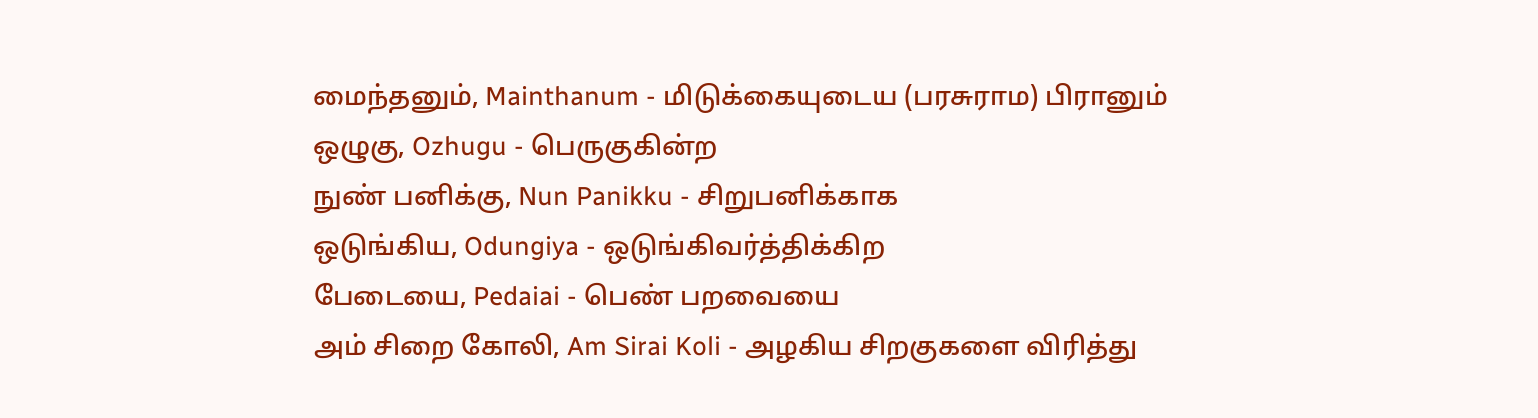மைந்தனும், Mainthanum - மிடுக்கையுடைய (பரசுராம) பிரானும்
ஒழுகு, Ozhugu - பெருகுகின்ற
நுண் பனிக்கு, Nun Panikku - சிறுபனிக்காக
ஒடுங்கிய, Odungiya - ஒடுங்கிவர்த்திக்கிற
பேடையை, Pedaiai - பெண் பறவையை
அம் சிறை கோலி, Am Sirai Koli - அழகிய சிறகுகளை விரித்து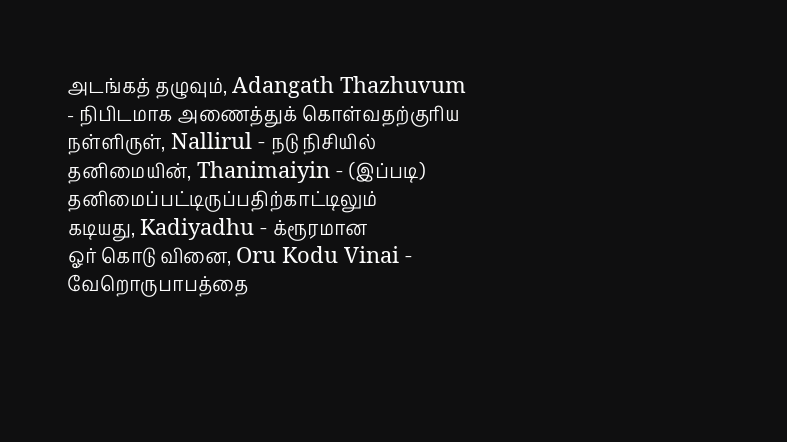அடங்கத் தழுவும், Adangath Thazhuvum - நிபிடமாக அணைத்துக் கொள்வதற்குரிய
நள்ளிருள், Nallirul - நடு நிசியில்
தனிமையின், Thanimaiyin - (இப்படி) தனிமைப்பட்டிருப்பதிற்காட்டிலும்
கடியது, Kadiyadhu - க்ரூரமான
ஓர் கொடு வினை, Oru Kodu Vinai - வேறொருபாபத்தை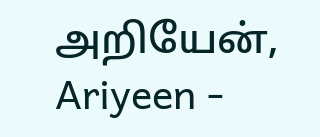அறியேன், Ariyeen -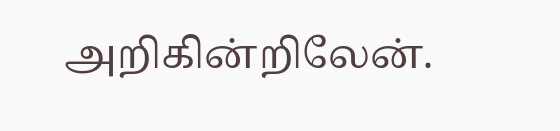அறிகின்றிலேன்.